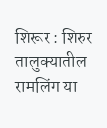शिरूर : शिरुर तालुक्यातील रामलिंग या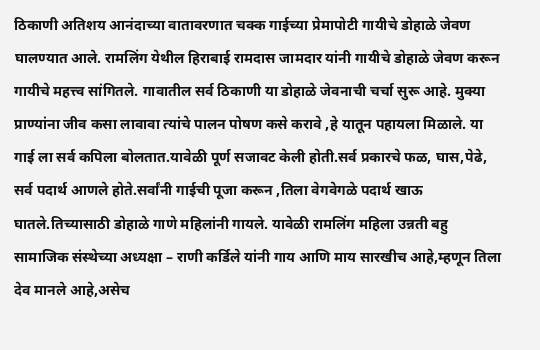ठिकाणी अतिशय आनंदाच्या वातावरणात चक्क गाईच्या प्रेमापोटी गायीचे डोहाळे जेवण घालण्यात आले. रामलिंग येथील हिराबाई रामदास जामदार यांनी गायीचे डोहाळे जेवण करून गायीचे महत्त्व सांगितले. गावातील सर्व ठिकाणी या डोहाळे जेवनाची चर्चा सुरू आहे. मुक्या प्राण्यांना जीव कसा लावावा त्यांचे पालन पोषण कसे करावे ,हे यातून पहायला मिळाले. या गाई ला सर्व कपिला बोलतात.यावेळी पूर्ण सजावट केली होती.सर्व प्रकारचे फळ, घास,पेढे, सर्व पदार्थ आणले होते.सर्वांनी गाईची पूजा करून ,तिला वेगवेगळे पदार्थ खाऊ घातले.तिच्यासाठी डोहाळे गाणे महिलांनी गायले. यावेळी रामलिंग महिला उन्नती बहु सामाजिक संस्थेच्या अध्यक्षा – राणी कर्डिले यांनी गाय आणि माय सारखीच आहे,म्हणून तिला देव मानले आहे,असेच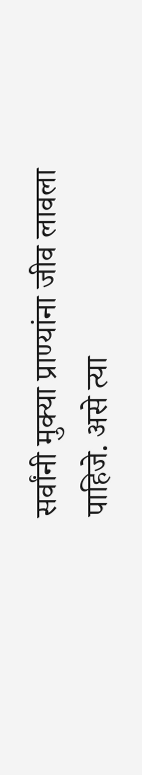सर्वांनी मुक्या प्राण्यांना जीव लावला पाहिजे. असे त्या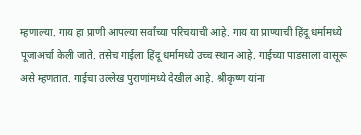म्हणाल्या. गाय हा प्राणी आपल्या सर्वांच्या परिचयाची आहे. गाय या प्राण्याची हिंदू धर्मामध्ये पूजाअर्चा केली जाते. तसेच गाईला हिंदू धर्मामध्ये उच्च स्थान आहे. गाईच्या पाडसाला वासूरू असे म्हणतात. गाईचा उल्लेख पुराणांमध्ये देखील आहे. श्रीकृष्ण यांना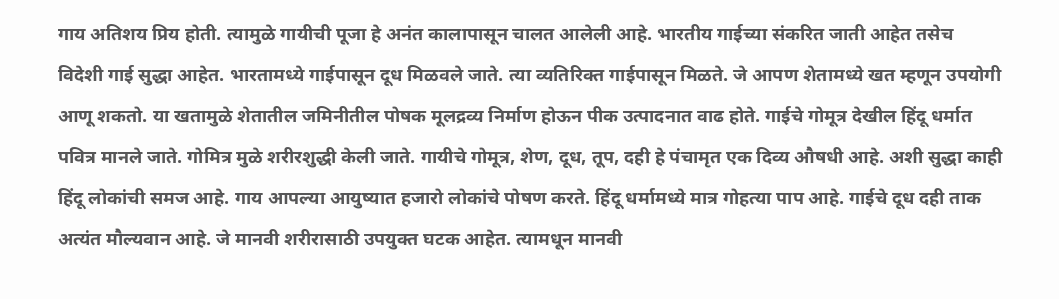गाय अतिशय प्रिय होती. त्यामुळे गायीची पूजा हे अनंत कालापासून चालत आलेली आहे. भारतीय गाईच्या संकरित जाती आहेत तसेच विदेशी गाई सुद्धा आहेत. भारतामध्ये गाईपासून दूध मिळवले जाते. त्या व्यतिरिक्त गाईपासून मिळते. जे आपण शेतामध्ये खत म्हणून उपयोगी आणू शकतो. या खतामुळे शेतातील जमिनीतील पोषक मूलद्रव्य निर्माण होऊन पीक उत्पादनात वाढ होते. गाईचे गोमूत्र देखील हिंदू धर्मात पवित्र मानले जाते. गोमित्र मुळे शरीरशुद्धी केली जाते. गायीचे गोमूत्र, शेण, दूध, तूप, दही हे पंचामृत एक दिव्य औषधी आहे. अशी सुद्धा काही हिंदू लोकांची समज आहे. गाय आपल्या आयुष्यात हजारो लोकांचे पोषण करते. हिंदू धर्मामध्ये मात्र गोहत्या पाप आहे. गाईचे दूध दही ताक अत्यंत मौल्यवान आहे. जे मानवी शरीरासाठी उपयुक्त घटक आहेत. त्यामधून मानवी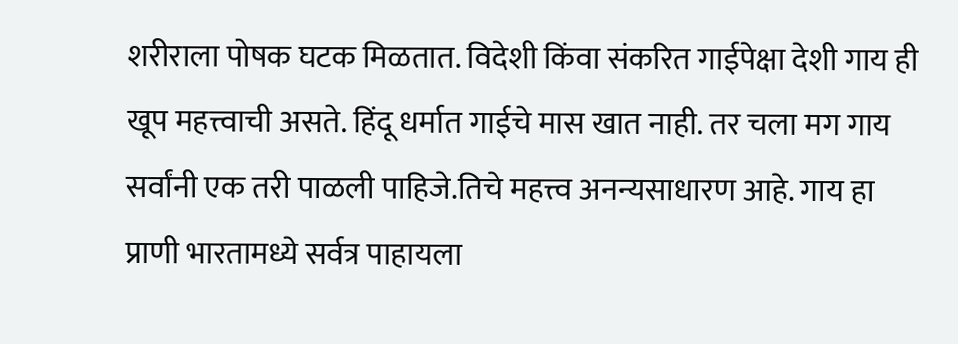शरीराला पोषक घटक मिळतात. विदेशी किंवा संकरित गाईपेक्षा देशी गाय ही खूप महत्त्वाची असते. हिंदू धर्मात गाईचे मास खात नाही. तर चला मग गाय सर्वांनी एक तरी पाळली पाहिजे.तिचे महत्त्व अनन्यसाधारण आहे. गाय हा प्राणी भारतामध्ये सर्वत्र पाहायला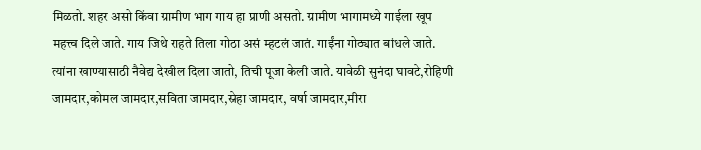मिळतो. शहर असो किंवा ग्रामीण भाग गाय हा प्राणी असतो. ग्रामीण भागामध्ये गाईला खूप महत्त्व दिले जाते. गाय जिथे राहते तिला गोठा असं म्हटलं जातं. गाईंना गोठ्यात बांधले जाते. त्यांना खाण्यासाठी नैवेद्य देखील दिला जातो, तिची पूजा केली जाते. यावेळी सुनंदा घावटे,रोहिणी जामदार,कोमल जामदार,सविता जामदार,स्नेहा जामदार, वर्षा जामदार,मीरा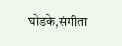घोडके,संगीता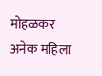मोहळकर अनेक महिला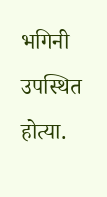भगिनी उपस्थित होत्या.